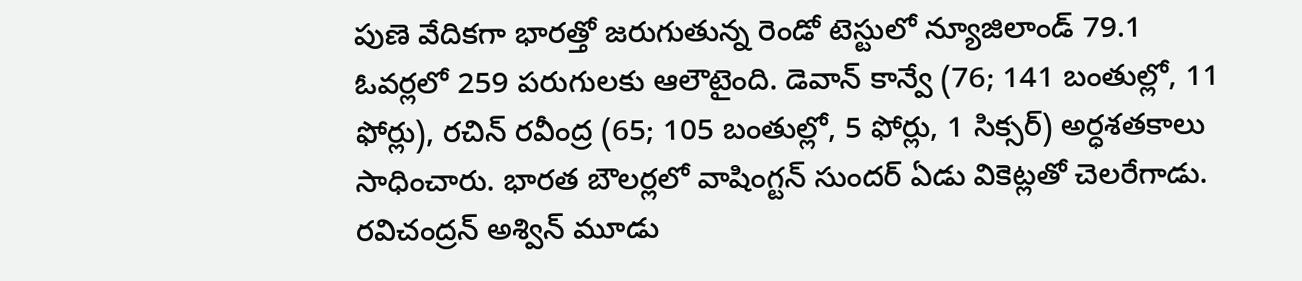పుణె వేదికగా భారత్తో జరుగుతున్న రెండో టెస్టులో న్యూజిలాండ్ 79.1 ఓవర్లలో 259 పరుగులకు ఆలౌటైంది. డెవాన్ కాన్వే (76; 141 బంతుల్లో, 11 ఫోర్లు), రచిన్ రవీంద్ర (65; 105 బంతుల్లో, 5 ఫోర్లు, 1 సిక్సర్) అర్ధశతకాలు సాధించారు. భారత బౌలర్లలో వాషింగ్టన్ సుందర్ ఏడు వికెట్లతో చెలరేగాడు. రవిచంద్రన్ అశ్విన్ మూడు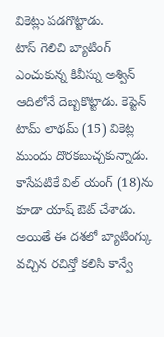వికెట్లు పడగొట్టాడు.
టాస్ గెలిచి బ్యాటింగ్ ఎంచుకున్న కివీస్ను అశ్విన్ ఆదిలోనే దెబ్బకొట్టాడు. కెప్టెన్ టామ్ లాథమ్ (15) వికెట్ల ముందు దొరకబుచ్చకున్నాడు. కాసేపటికే విల్ యంగ్ (18)ను కూడా యాష్ ఔట్ చేశాడు. అయితే ఈ దశలో బ్యాటింగ్కు వచ్చిన రచిన్తో కలిసి కాన్వే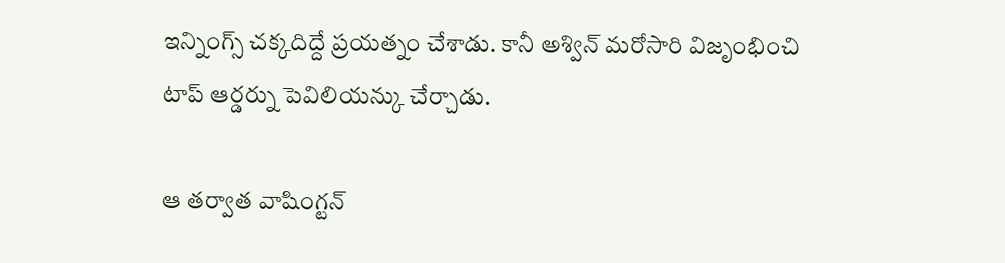ఇన్నింగ్స్ చక్కదిద్దే ప్రయత్నం చేశాడు. కానీ అశ్విన్ మరోసారి విజృంభించి టాప్ ఆర్డర్ను పెవిలియన్కు చేర్చాడు.

ఆ తర్వాత వాషింగ్టన్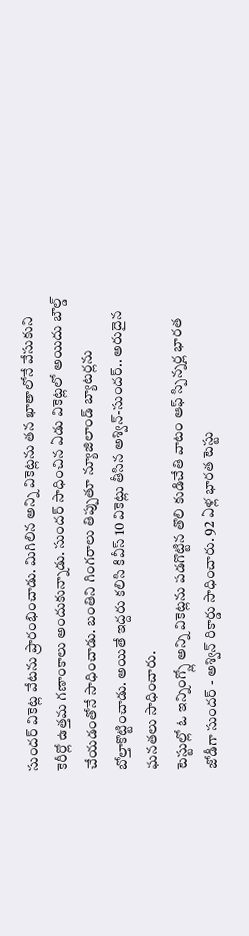సుందర్ వికెట్ల వేటను ప్రారంభించాడు. మిగిలిన అన్ని వికెట్లను తన ఖాతాలోనే వేసుకుని కెరీర్లో ఉత్తమ గణాంకాలు అందుకున్నాడు. సుందర్ సాధించిన ఏడు వికెట్లలో అయిదు బౌల్డ్ చేయడంతోనే సాధించాడు. బంతిని గింగరాలు తిప్పుతూ న్యూజిలాండ్ బ్యాటర్లను బోల్తాకొట్టించాడు. అయితే ఇద్దరు కలిసి కివీస్ 10 వికెట్లు తీసిన అశ్విన్-సుందర్.. అరుదైన ఘనతలు సాధించారు.
టెస్టుల్లో ఓ ఇన్నింగ్స్లో అన్ని వికెట్లను పడగొట్టిన తొలి కుడిచేతి వాటం ఆఫ్ స్పిన్నర్ల భారత జోడీగా సుందర్ - అశ్విన్ రికార్డు సాధించారు. 92 ఏళ్ల భారత టెస్టు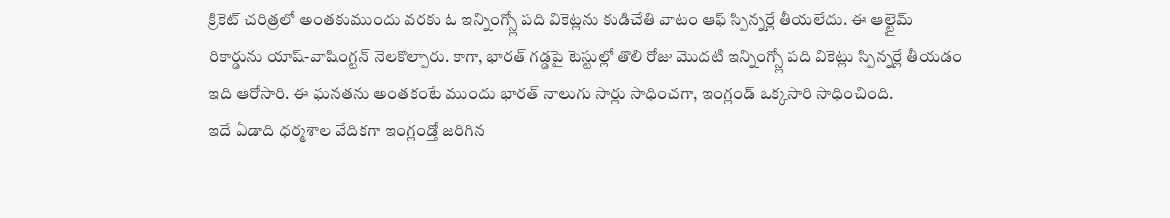క్రికెట్ చరిత్రలో అంతకుముందు వరకు ఓ ఇన్నింగ్స్లో పది వికెట్లను కుడిచేతి వాటం ఆఫ్ స్పిన్నర్లే తీయలేదు. ఈ ఆల్టైమ్ రికార్డును యాష్-వాషింగ్టన్ నెలకొల్పారు. కాగా, భారత్ గడ్డపై టెస్టుల్లో తొలి రోజు మొదటి ఇన్నింగ్స్లో పది వికెట్లు స్పిన్నర్లే తీయడం ఇది ఆరోసారి. ఈ ఘనతను అంతకంటే ముందు భారత్ నాలుగు సార్లు సాధించగా, ఇంగ్లండ్ ఒక్కసారి సాధించింది.
ఇదే ఏడాది ధర్మశాల వేదికగా ఇంగ్లండ్తో జరిగిన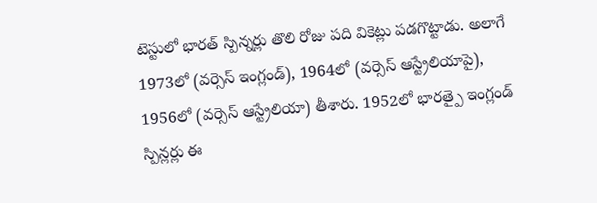టెస్టులో భారత్ స్పిన్నర్లు తొలి రోజు పది వికెట్లు పడగొట్టాడు. అలాగే 1973లో (వర్సెస్ ఇంగ్లండ్), 1964లో (వర్సెస్ ఆస్ట్రేలియాపై), 1956లో (వర్సెస్ ఆస్ట్రేలియా) తీశారు. 1952లో భారత్పై ఇంగ్లండ్ స్పిన్లర్లు ఈ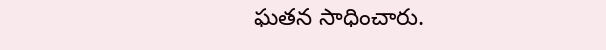ఘతన సాధించారు.